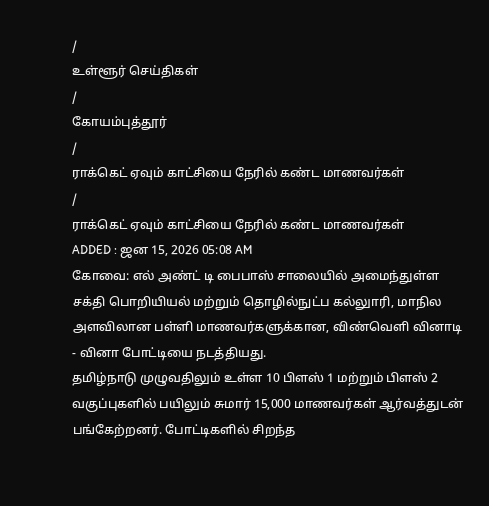/
உள்ளூர் செய்திகள்
/
கோயம்புத்தூர்
/
ராக்கெட் ஏவும் காட்சியை நேரில் கண்ட மாணவர்கள்
/
ராக்கெட் ஏவும் காட்சியை நேரில் கண்ட மாணவர்கள்
ADDED : ஜன 15, 2026 05:08 AM
கோவை: எல் அண்ட் டி பைபாஸ் சாலையில் அமைந்துள்ள சக்தி பொறியியல் மற்றும் தொழில்நுட்ப கல்லுாரி, மாநில அளவிலான பள்ளி மாணவர்களுக்கான, விண்வெளி வினாடி - வினா போட்டியை நடத்தியது.
தமிழ்நாடு முழுவதிலும் உள்ள 10 பிளஸ் 1 மற்றும் பிளஸ் 2 வகுப்புகளில் பயிலும் சுமார் 15,000 மாணவர்கள் ஆர்வத்துடன் பங்கேற்றனர். போட்டிகளில் சிறந்த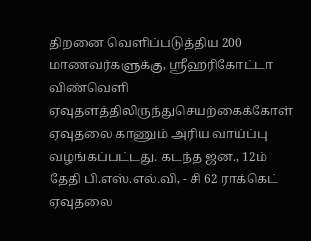திறனை வெளிப்படுத்திய 200 மாணவர்களுக்கு, ஸ்ரீஹரிகோட்டா விண்வெளி ஏவுதளத்திலிருந்துசெயற்கைக்கோள் ஏவுதலை காணும் அரிய வாய்ப்பு வழங்கப்பட்டது. கடந்த ஜன., 12ம் தேதி பி.எஸ்.எல்.வி, - சி 62 ராக்கெட் ஏவுதலை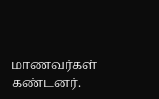மாணவர்கள் கண்டனர்.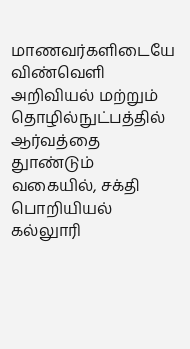மாணவர்களிடையே விண்வெளி அறிவியல் மற்றும் தொழில்நுட்பத்தில் ஆர்வத்தை துாண்டும் வகையில், சக்தி பொறியியல் கல்லுாரி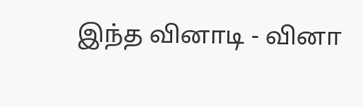இந்த வினாடி - வினா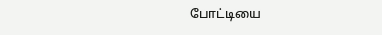போட்டியை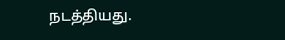நடத்தியது.